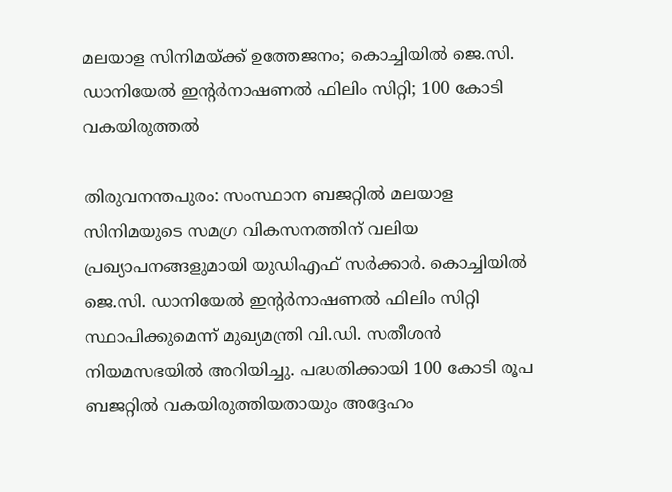മലയാള സിനിമയ്ക്ക് ഉത്തേജനം; കൊച്ചിയിൽ ജെ.സി. ഡാനിയേൽ ഇന്റർനാഷണൽ ഫിലിം സിറ്റി; 100 കോടി വകയിരുത്തൽ

തിരുവനന്തപുരം: സംസ്ഥാന ബജറ്റിൽ മലയാള സിനിമയുടെ സമഗ്ര വികസനത്തിന് വലിയ പ്രഖ്യാപനങ്ങളുമായി യുഡിഎഫ് സർക്കാർ. കൊച്ചിയിൽ ജെ.സി. ഡാനിയേൽ ഇന്റർനാഷണൽ ഫിലിം സിറ്റി സ്ഥാപിക്കുമെന്ന് മുഖ്യമന്ത്രി വി.ഡി. സതീശൻ നിയമസഭയിൽ അറിയിച്ചു. പദ്ധതിക്കായി 100 കോടി രൂപ ബജറ്റിൽ വകയിരുത്തിയതായും അദ്ദേഹം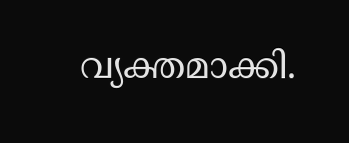വ്യക്തമാക്കി.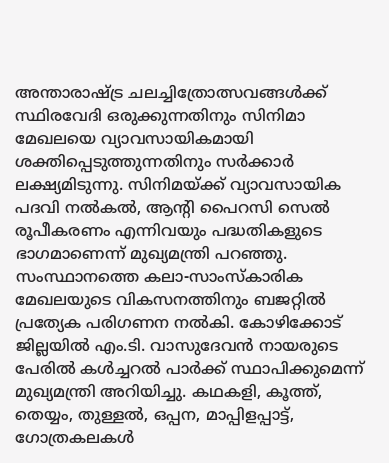അന്താരാഷ്ട്ര ചലച്ചിത്രോത്സവങ്ങൾക്ക് സ്ഥിരവേദി ഒരുക്കുന്നതിനും സിനിമാ മേഖലയെ വ്യാവസായികമായി ശക്തിപ്പെടുത്തുന്നതിനും സർക്കാർ ലക്ഷ്യമിടുന്നു. സിനിമയ്ക്ക് വ്യാവസായിക പദവി നൽകൽ, ആന്റി പൈറസി സെൽ രൂപീകരണം എന്നിവയും പദ്ധതികളുടെ ഭാഗമാണെന്ന് മുഖ്യമന്ത്രി പറഞ്ഞു.
സംസ്ഥാനത്തെ കലാ-സാംസ്കാരിക മേഖലയുടെ വികസനത്തിനും ബജറ്റിൽ പ്രത്യേക പരിഗണന നൽകി. കോഴിക്കോട് ജില്ലയിൽ എം.ടി. വാസുദേവൻ നായരുടെ പേരിൽ കൾച്ചറൽ പാർക്ക് സ്ഥാപിക്കുമെന്ന് മുഖ്യമന്ത്രി അറിയിച്ചു. കഥകളി, കൂത്ത്, തെയ്യം, തുള്ളൽ, ഒപ്പന, മാപ്പിളപ്പാട്ട്, ഗോത്രകലകൾ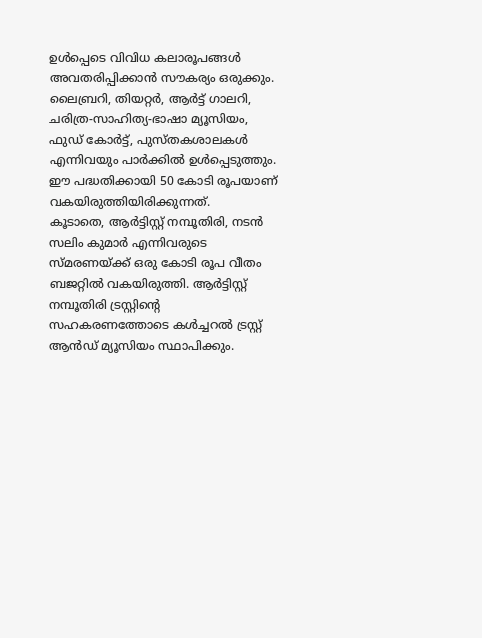ഉൾപ്പെടെ വിവിധ കലാരൂപങ്ങൾ അവതരിപ്പിക്കാൻ സൗകര്യം ഒരുക്കും.
ലൈബ്രറി, തിയറ്റർ, ആർട്ട് ഗാലറി, ചരിത്ര-സാഹിത്യ-ഭാഷാ മ്യൂസിയം, ഫുഡ് കോർട്ട്, പുസ്തകശാലകൾ എന്നിവയും പാർക്കിൽ ഉൾപ്പെടുത്തും. ഈ പദ്ധതിക്കായി 50 കോടി രൂപയാണ് വകയിരുത്തിയിരിക്കുന്നത്.
കൂടാതെ, ആർട്ടിസ്റ്റ് നമ്പൂതിരി, നടൻ സലിം കുമാർ എന്നിവരുടെ സ്മരണയ്ക്ക് ഒരു കോടി രൂപ വീതം ബജറ്റിൽ വകയിരുത്തി. ആർട്ടിസ്റ്റ് നമ്പൂതിരി ട്രസ്റ്റിന്റെ സഹകരണത്തോടെ കൾച്ചറൽ ട്രസ്റ്റ് ആൻഡ് മ്യൂസിയം സ്ഥാപിക്കും.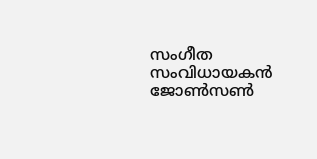സംഗീത സംവിധായകൻ ജോൺസൺ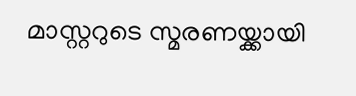മാസ്റ്ററുടെ സ്മരണയ്ക്കായി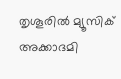തൃശൂരിൽ മ്യൂസിക് അക്കാദമി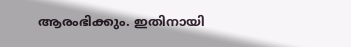ആരംഭിക്കും. ഇതിനായി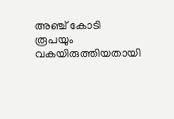അഞ്ച് കോടി രൂപയും വകയിരുത്തിയതായി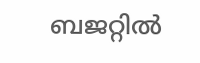ബജറ്റിൽ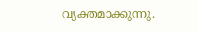വ്യക്തമാക്കുന്നു.